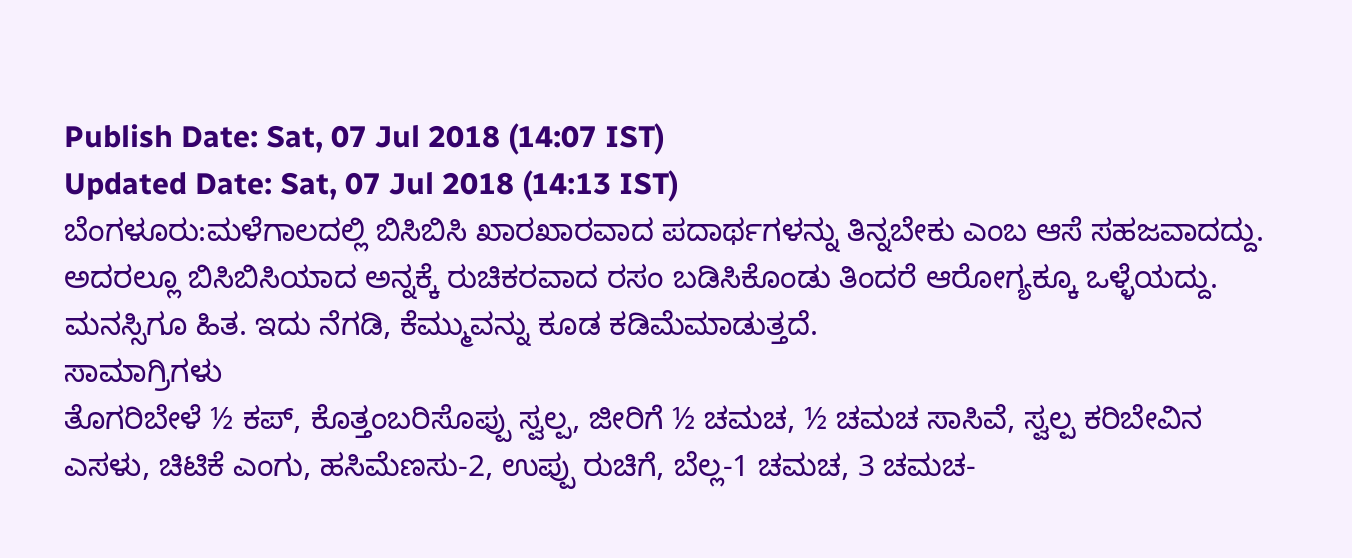Publish Date: Sat, 07 Jul 2018 (14:07 IST)
Updated Date: Sat, 07 Jul 2018 (14:13 IST)
ಬೆಂಗಳೂರು:ಮಳೆಗಾಲದಲ್ಲಿ ಬಿಸಿಬಿಸಿ ಖಾರಖಾರವಾದ ಪದಾರ್ಥಗಳನ್ನು ತಿನ್ನಬೇಕು ಎಂಬ ಆಸೆ ಸಹಜವಾದದ್ದು. ಅದರಲ್ಲೂ ಬಿಸಿಬಿಸಿಯಾದ ಅನ್ನಕ್ಕೆ ರುಚಿಕರವಾದ ರಸಂ ಬಡಿಸಿಕೊಂಡು ತಿಂದರೆ ಆರೋಗ್ಯಕ್ಕೂ ಒಳ್ಳೆಯದ್ದು. ಮನಸ್ಸಿಗೂ ಹಿತ. ಇದು ನೆಗಡಿ, ಕೆಮ್ಮುವನ್ನು ಕೂಡ ಕಡಿಮೆಮಾಡುತ್ತದೆ.
ಸಾಮಾಗ್ರಿಗಳು
ತೊಗರಿಬೇಳೆ ½ ಕಪ್, ಕೊತ್ತಂಬರಿಸೊಪ್ಪು ಸ್ವಲ್ಪ, ಜೀರಿಗೆ ½ ಚಮಚ, ½ ಚಮಚ ಸಾಸಿವೆ, ಸ್ವಲ್ಪ ಕರಿಬೇವಿನ ಎಸಳು, ಚಿಟಿಕೆ ಎಂಗು, ಹಸಿಮೆಣಸು-2, ಉಪ್ಪು ರುಚಿಗೆ, ಬೆಲ್ಲ-1 ಚಮಚ, 3 ಚಮಚ-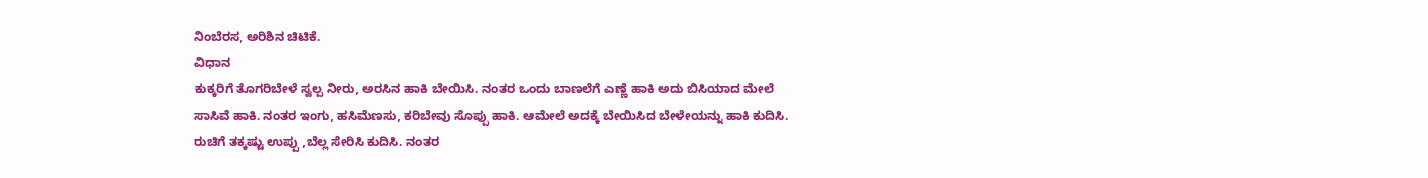ನಿಂಬೆರಸ, ಅರಿಶಿನ ಚಿಟಿಕೆ.
ವಿಧಾನ
ಕುಕ್ಕರಿಗೆ ತೊಗರಿಬೇಳೆ ಸ್ವಲ್ಪ ನೀರು, ಅರಸಿನ ಹಾಕಿ ಬೇಯಿಸಿ. ನಂತರ ಒಂದು ಬಾಣಲೆಗೆ ಎಣ್ಣೆ ಹಾಕಿ ಅದು ಬಿಸಿಯಾದ ಮೇಲೆ ಸಾಸಿವೆ ಹಾಕಿ. ನಂತರ ಇಂಗು, ಹಸಿಮೆಣಸು, ಕರಿಬೇವು ಸೊಪ್ಪು ಹಾಕಿ. ಆಮೇಲೆ ಅದಕ್ಕೆ ಬೇಯಿಸಿದ ಬೇಳೇಯನ್ನು ಹಾಕಿ ಕುದಿಸಿ. ರುಚಿಗೆ ತಕ್ಕಷ್ಟು ಉಪ್ಪು ,ಬೆಲ್ಲ ಸೇರಿಸಿ ಕುದಿಸಿ. ನಂತರ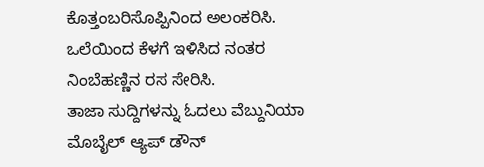ಕೊತ್ತಂಬರಿಸೊಪ್ಪಿನಿಂದ ಅಲಂಕರಿಸಿ. ಒಲೆಯಿಂದ ಕೆಳಗೆ ಇಳಿಸಿದ ನಂತರ ನಿಂಬೆಹಣ್ಣಿನ ರಸ ಸೇರಿಸಿ.
ತಾಜಾ ಸುದ್ದಿಗಳನ್ನು ಓದಲು ವೆಬ್ದುನಿಯಾ
ಮೊಬೈಲ್ ಆ್ಯಪ್ ಡೌನ್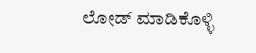ಲೋಡ್ ಮಾಡಿಕೊಳ್ಳಿ